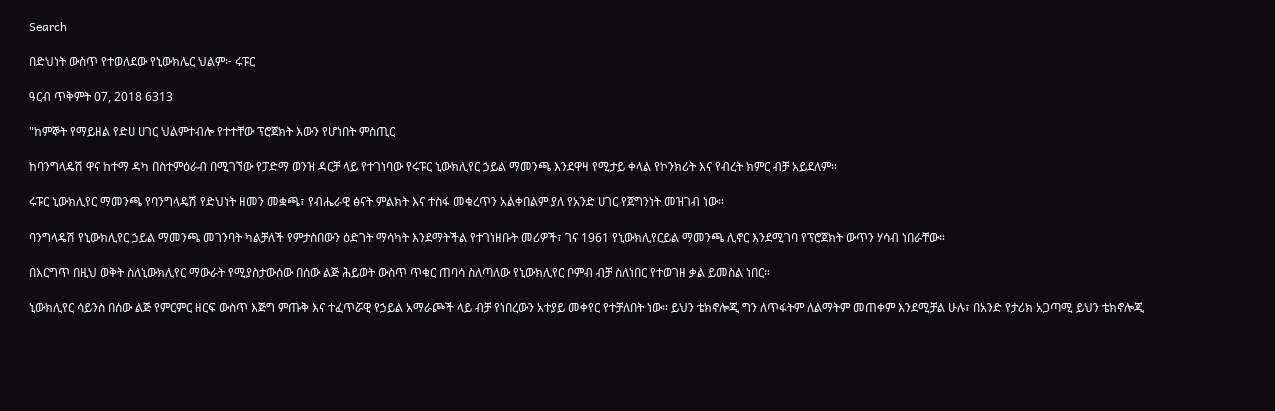Search

በድህነት ውስጥ የተወለደው የኒውክሌር ህልም፦ ሩፑር

ዓርብ ጥቅምት 07, 2018 6313

"ከምኞት የማይዘል የድሀ ሀገር ህልምተብሎ የተተቸው ፕሮጀክት እውን የሆነበት ምስጢር

ከባንግላዴሽ ዋና ከተማ ዳካ በስተምዕራብ በሚገኘው የፓድማ ወንዝ ዳርቻ ላይ የተገነባው የሩፑር ኒውክሊየር ኃይል ማመንጫ እንደዋዛ የሚታይ ቀላል የኮንክሪት እና የብረት ክምር ብቻ አይደለም።

ሩፑር ኒውክሊየር ማመንጫ የባንግላዴሽ የድህነት ዘመን መቋጫ፣ የብሔራዊ ፅናት ምልክት እና ተስፋ መቁረጥን አልቀበልም ያለ የአንድ ሀገር የጀግንነት መዝገብ ነው።

ባንግላዴሽ የኒውክሊየር ኃይል ማመንጫ መገንባት ካልቻለች የምታስበውን ዕድገት ማሳካት እንደማትችል የተገነዘቡት መሪዎች፣ ገና 1961 የኒውክሊየርይል ማመንጫ ሊኖር እንደሚገባ የፕሮጀክት ውጥን ሃሳብ ነበራቸው።

በእርግጥ በዚህ ወቅት ስለኒውክሊየር ማውራት የሚያስታውሰው በሰው ልጅ ሕይወት ውስጥ ጥቁር ጠባሳ ስለጣለው የኒውክሊየር ቦምብ ብቻ ስለነበር የተወገዘ ቃል ይመስል ነበር።

ኒውክሊየር ሳይንስ በሰው ልጅ የምርምር ዘርፍ ውስጥ እጅግ ምጡቅ እና ተፈጥሯዊ የኃይል አማራጮች ላይ ብቻ የነበረውን አተያይ መቀየር የተቻለበት ነው። ይህን ቴክኖሎጂ ግን ለጥፋትም ለልማትም መጠቀም እንደሚቻል ሁሉ፣ በአንድ የታሪክ አጋጣሚ ይህን ቴክኖሎጂ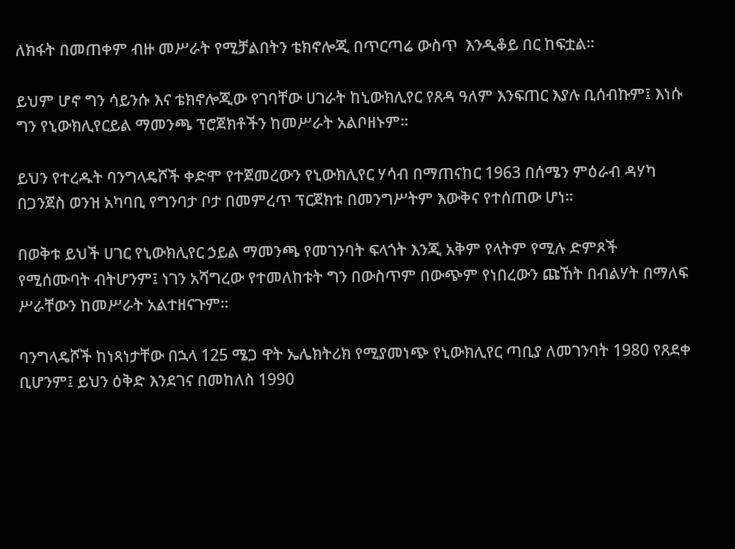ለክፋት በመጠቀም ብዙ መሥራት የሚቻልበትን ቴክኖሎጂ በጥርጣሬ ውስጥ  እንዲቆይ በር ከፍቷል።

ይህም ሆኖ ግን ሳይንሱ እና ቴክኖሎጂው የገባቸው ሀገራት ከኒውክሊየር የጸዳ ዓለም እንፍጠር እያሉ ቢሰብኩም፤ እነሱ ግን የኒውክሊየርይል ማመንጫ ፕሮጀክቶችን ከመሥራት አልቦዘኑም።

ይህን የተረዱት ባንግላዴሾች ቀድሞ የተጀመረውን የኒውክሊየር ሃሳብ በማጠናከር 1963 በሰሜን ምዕራብ ዳሃካ በጋንጀስ ወንዝ አካባቢ የግንባታ ቦታ በመምረጥ ፕርጀክቱ በመንግሥትም እውቅና የተሰጠው ሆነ።

በወቅቱ ይህች ሀገር የኒውክሊየር ኃይል ማመንጫ የመገንባት ፍላጎት እንጂ አቅም የላትም የሚሉ ድምጾች የሚሰሙባት ብትሆንም፤ ነገን አሻግረው የተመለከቱት ግን በውስጥም በውጭም የነበረውን ጩኸት በብልሃት በማለፍ ሥራቸውን ከመሥራት አልተዘናጉም።

ባንግላዴሾች ከነጻነታቸው በኋላ 125 ሜጋ ዋት ኤሌክትሪክ የሚያመነጭ የኒውክሊየር ጣቢያ ለመገንባት 1980 የጸደቀ ቢሆንም፤ ይህን ዕቅድ እንደገና በመከለስ 1990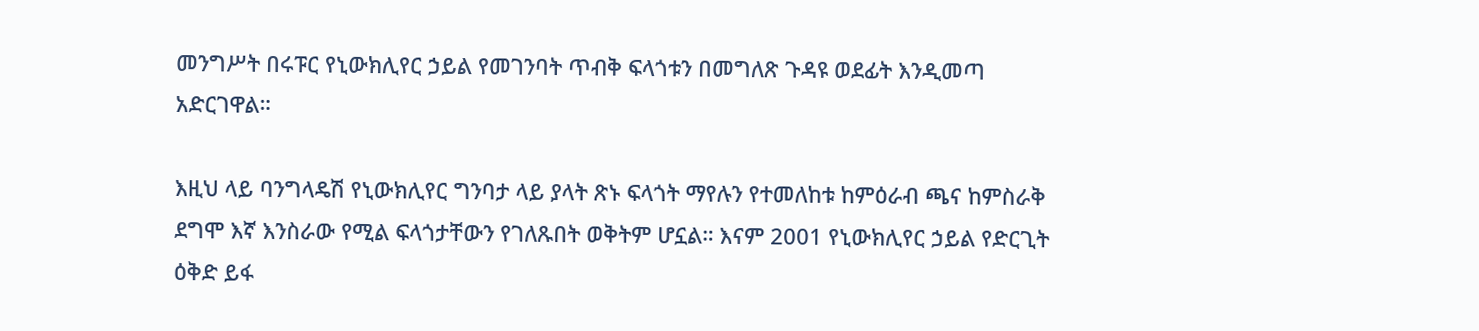መንግሥት በሩፑር የኒውክሊየር ኃይል የመገንባት ጥብቅ ፍላጎቱን በመግለጽ ጉዳዩ ወደፊት እንዲመጣ አድርገዋል።

እዚህ ላይ ባንግላዴሽ የኒውክሊየር ግንባታ ላይ ያላት ጽኑ ፍላጎት ማየሉን የተመለከቱ ከምዕራብ ጫና ከምስራቅ ደግሞ እኛ እንስራው የሚል ፍላጎታቸውን የገለጹበት ወቅትም ሆኗል። እናም 2001 የኒውክሊየር ኃይል የድርጊት ዕቅድ ይፋ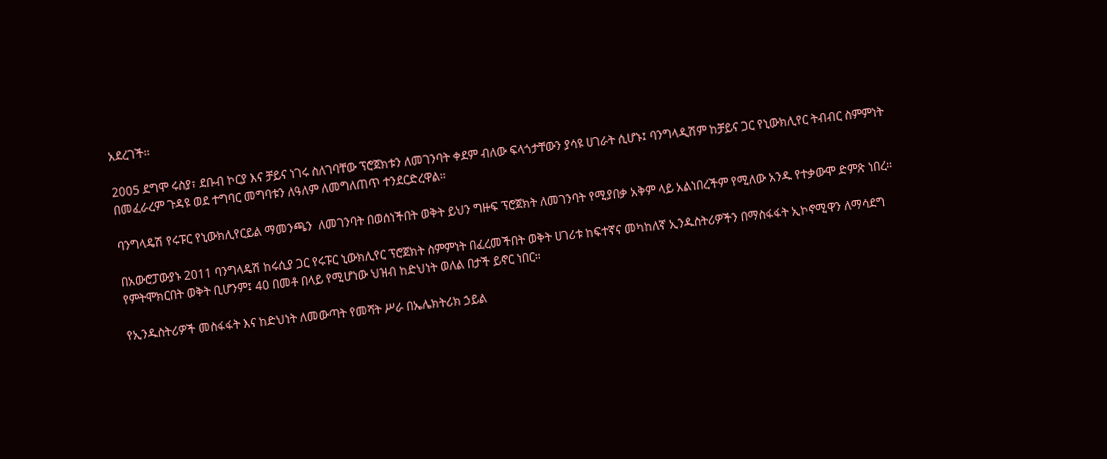አደረገች።

2005 ደግሞ ሩስያ፣ ደቡብ ኮርያ እና ቻይና ነገሩ ስለገባቸው ፕሮጀክቱን ለመገንባት ቀደም ብለው ፍላጎታቸውን ያሳዩ ሀገራት ሲሆኑ፤ ባንግላዲሽም ከቻይና ጋር የኒውክሊየር ትብብር ስምምነት በመፈራረም ጉዳዩ ወደ ተግባር መግባቱን ለዓለም ለመግለጠጥ ተንደርድረዋል።

ባንግላዴሽ የሩፑር የኒውክሊየርይል ማመንጫን  ለመገንባት በወሰነችበት ወቅት ይህን ግዙፍ ፕሮጀክት ለመገንባት የሚያበቃ አቅም ላይ አልነበረችም የሚለው አንዱ የተቃውሞ ድምጽ ነበረ።

በአውሮፓውያኑ 2011 ባንግላዴሽ ከሩሲያ ጋር የሩፑር ኒውክሊየር ፕሮጀክት ስምምነት በፈረመችበት ወቅት ሀገሪቱ ከፍተኛና መካከለኛ ኢንዱስትሪዎችን በማስፋፋት ኢኮኖሚዋን ለማሳደግ የምትሞክርበት ወቅት ቢሆንም፤ 40 በመቶ በላይ የሚሆነው ህዝብ ከድህነት ወለል በታች ይኖር ነበር።

የኢንዱስትሪዎች መስፋፋት እና ከድህነት ለመውጣት የመሻት ሥራ በኤሌክትሪክ ኃይል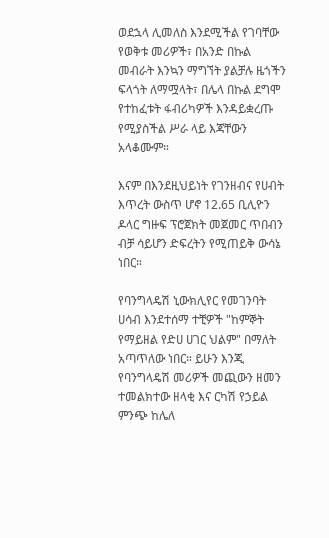ወደኋላ ሊመለስ እንደሚችል የገባቸው የወቅቱ መሪዎች፣ በአንድ በኩል መብራት እንኳን ማግኘት ያልቻሉ ዜጎችን ፍላጎት ለማሟላት፣ በሌላ በኩል ደግሞ የተከፈቱት ፋብሪካዎች እንዳይቋረጡ የሚያስችል ሥራ ላይ እጃቸውን አላቆሙም።

እናም በእንደዚህይነት የገንዘብና የሀብት እጥረት ውስጥ ሆኖ 12.65 ቢሊዮን ዶላር ግዙፍ ፕሮጀክት መጀመር ጥበብን ብቻ ሳይሆን ድፍረትን የሚጠይቅ ውሳኔ ነበር።

የባንግላዴሽ ኒውክሊየር የመገንባት ሀሳብ እንደተሰማ ተቺዎች "ከምኞት የማይዘል የድሀ ሀገር ህልም" በማለት አጣጥለው ነበር። ይሁን እንጂ  የባንግላዴሽ መሪዎች መጪውን ዘመን ተመልክተው ዘላቂ እና ርካሽ የኃይል ምንጭ ከሌለ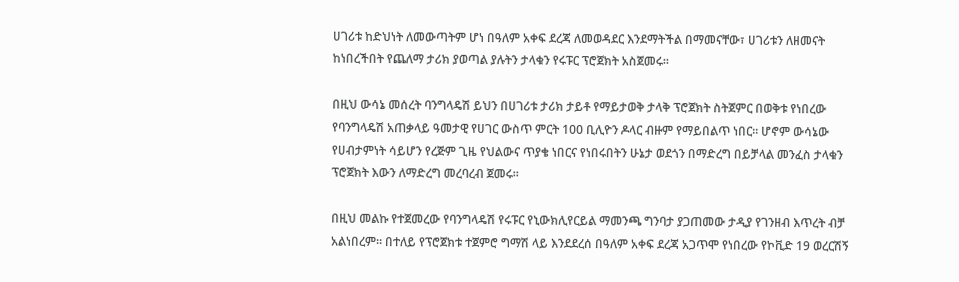ሀገሪቱ ከድህነት ለመውጣትም ሆነ በዓለም አቀፍ ደረጃ ለመወዳደር እንደማትችል በማመናቸው፣ ሀገሪቱን ለዘመናት ከነበረችበት የጨለማ ታሪክ ያወጣል ያሉትን ታላቁን የሩፑር ፕሮጀክት አስጀመሩ።

በዚህ ውሳኔ መሰረት ባንግላዴሽ ይህን በሀገሪቱ ታሪክ ታይቶ የማይታወቅ ታላቅ ፕሮጀክት ስትጀምር በወቅቱ የነበረው የባንግላዴሽ አጠቃላይ ዓመታዊ የሀገር ውስጥ ምርት 100 ቢሊዮን ዶላር ብዙም የማይበልጥ ነበር። ሆኖም ውሳኔው የሀብታምነት ሳይሆን የረጅም ጊዜ የህልውና ጥያቄ ነበርና የነበሩበትን ሁኔታ ወደጎን በማድረግ በይቻላል መንፈስ ታላቁን ፕሮጀክት እውን ለማድረግ መረባረብ ጀመሩ።

በዚህ መልኩ የተጀመረው የባንግላዴሽ የሩፑር የኒውክሊየርይል ማመንጫ ግንባታ ያጋጠመው ታዲያ የገንዘብ እጥረት ብቻ አልነበረም። በተለይ የፕሮጀክቱ ተጀምሮ ግማሽ ላይ እንደደረሰ በዓለም አቀፍ ደረጃ አጋጥሞ የነበረው የኮቪድ 19 ወረርሽኝ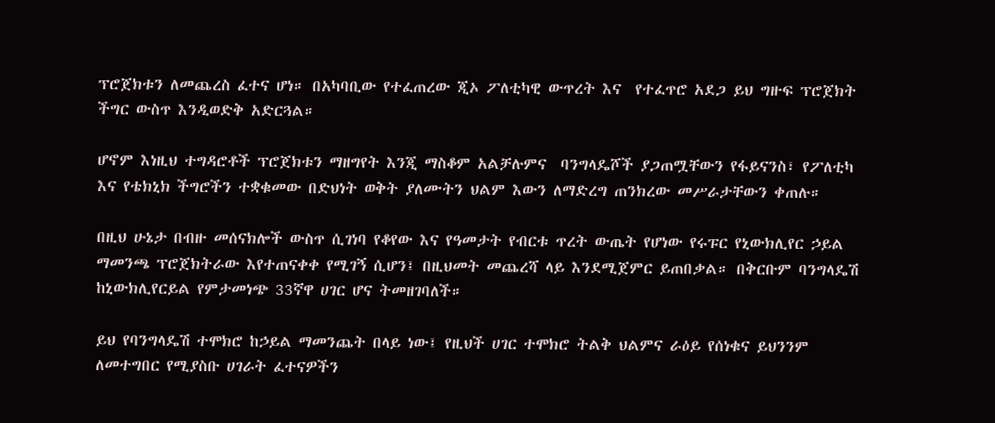ፕሮጀክቱን ለመጨረስ ፈተና ሆነ። በአካባቢው የተፈጠረው ጂኦ ፖለቲካዊ ውጥረት እና  የተፈጥሮ አደጋ ይህ ግዙፍ ፕሮጀክት ችግር ውስጥ እንዲወድቅ አድርጓል።

ሆኖም እነዚህ ተግዳሮቶች ፕሮጀክቱን ማዘግየት እንጂ ማስቆም አልቻሉምና  ባንግላዴሾች ያጋጠሟቸውን የፋይናንስ፣ የፖለቲካ እና የቴክኒክ ችግሮችን ተቋቁመው በድህነት ወቅት ያለሙትን ህልም እውን ለማድረግ ጠንክረው መሥራታቸውን ቀጠሉ።

በዚህ ሁኔታ በብዙ መሰናክሎች ውስጥ ሲገነባ የቆየው እና የዓመታት የብርቱ ጥረት ውጤት የሆነው የሩፑር የኒውክሊየር ኃይል ማመንጫ ፕሮጀክትራው እየተጠናቀቀ የሚገኝ ሲሆን፤ በዚህመት መጨረሻ ላይ እንደሚጀምር ይጠበቃል። በቅርቡም ባንግላዴሽ ከኒውክሊየርይል የምታመነጭ 33ኛዋ ሀገር ሆና ትመዘገባለች።

ይህ የባንግላዴሽ ተሞክሮ ከኃይል ማመንጨት በላይ ነው፤ የዚህች ሀገር ተሞክሮ ትልቅ ህልምና ራዕይ የሰነቁና ይህንንም ለመተግበር የሚያስቡ ሀገራት ፈተናዎችን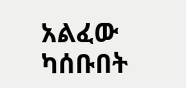አልፈው ካሰቡበት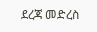ደረጃ መድረስ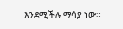እንደሚችሉ ማሳያ ነው።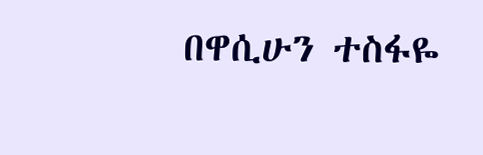በዋሲሁን ተስፋዬ